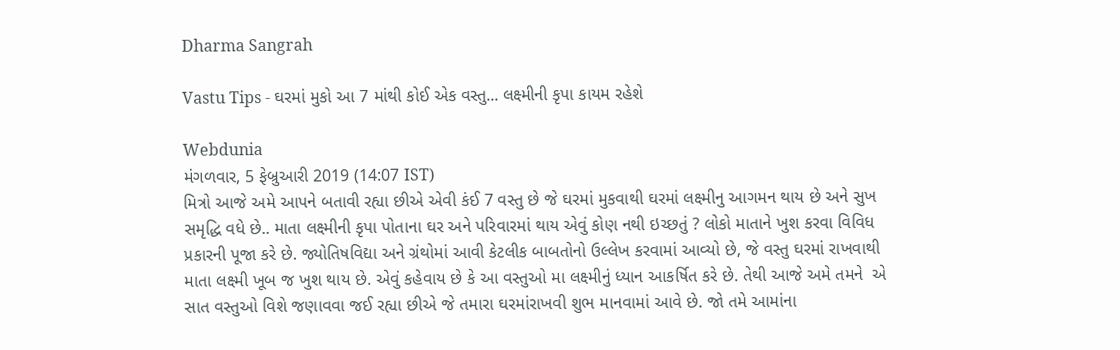Dharma Sangrah

Vastu Tips - ઘરમાં મુકો આ 7 માંથી કોઈ એક વસ્તુ... લક્ષ્મીની કૃપા કાયમ રહેશે

Webdunia
મંગળવાર, 5 ફેબ્રુઆરી 2019 (14:07 IST)
મિત્રો આજે અમે આપને બતાવી રહ્યા છીએ એવી કંઈ 7 વસ્તુ છે જે ઘરમાં મુકવાથી ઘરમાં લક્ષ્મીનુ આગમન થાય છે અને સુખ સમૃદ્ધિ વધે છે.. માતા લક્ષ્‍મીની કૃપા પોતાના ઘર અને પરિવારમાં થાય એવું કોણ નથી ઇચ્છતું ? લોકો માતાને ખુશ કરવા વિવિધ પ્રકારની પૂજા કરે છે. જ્યોતિષવિદ્યા અને ગ્રંથોમાં આવી કેટલીક બાબતોનો ઉલ્લેખ કરવામાં આવ્યો છે, જે વસ્તુ ઘરમાં રાખવાથી માતા લક્ષ્‍મી ખૂબ જ ખુશ થાય છે. એવું કહેવાય છે કે આ વસ્તુઓ મા લક્ષ્‍મીનું ધ્યાન આકર્ષિત કરે છે. તેથી આજે અમે તમને  એ સાત વસ્તુઓ વિશે જણાવવા જઈ રહ્યા છીએ જે તમારા ઘરમાંરાખવી શુભ માનવામાં આવે છે. જો તમે આમાંના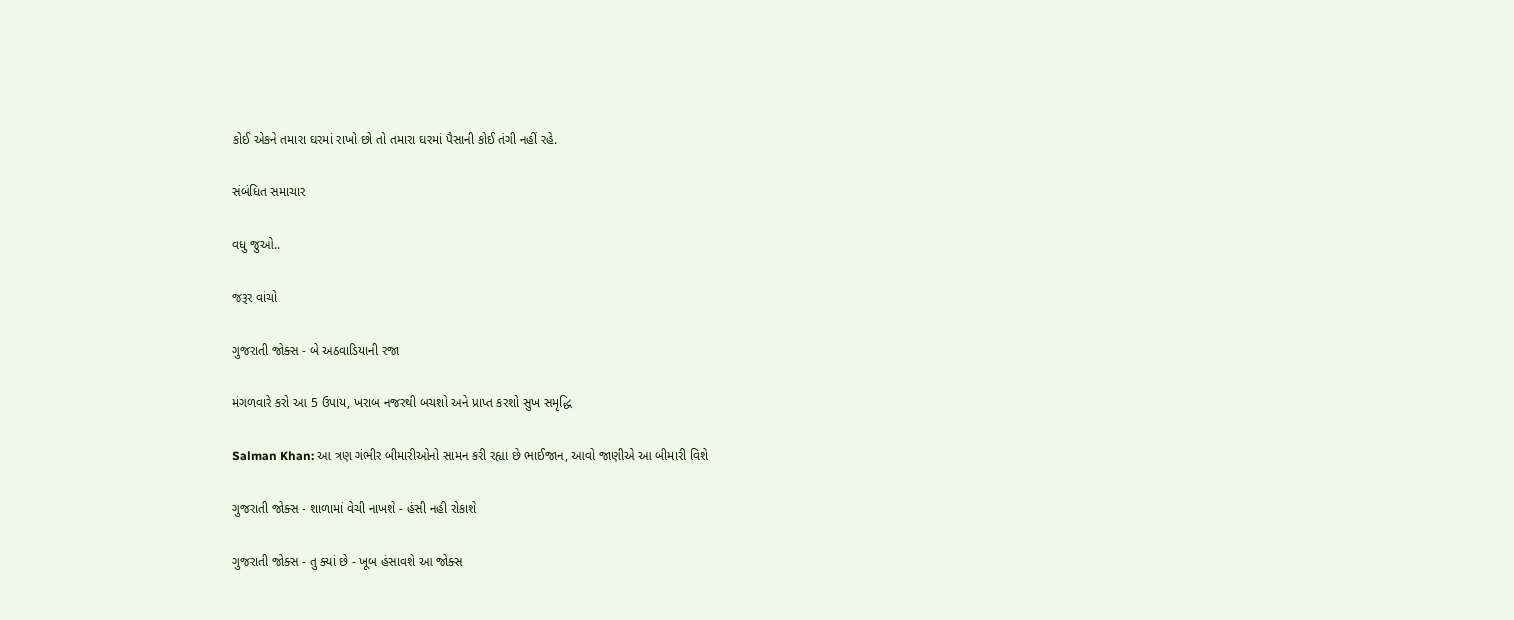કોઈ એકને તમારા ઘરમાં રાખો છો તો તમારા ઘરમાં પૈસાની કોઈ તંગી નહીં રહે.

સંબંધિત સમાચાર

વધુ જુઓ..

જરૂર વાંચો

ગુજરાતી જોક્સ - બે અઠવાડિયાની રજા

મંગળવારે કરો આ 5 ઉપાય, ખરાબ નજરથી બચશો અને પ્રાપ્ત કરશો સુખ સમૃદ્ધિ

Salman Khan: આ ત્રણ ગંભીર બીમારીઓનો સામન કરી રહ્યા છે ભાઈજાન, આવો જાણીએ આ બીમારી વિશે

ગુજરાતી જોક્સ - શાળામાં વેચી નાખશે - હંસી નહી રોકાશે

ગુજરાતી જોક્સ - તુ ક્યાં છે - ખૂબ હંસાવશે આ જોક્સ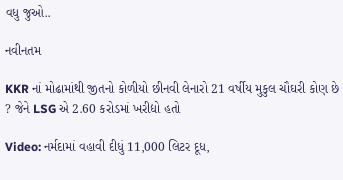વધુ જુઓ..

નવીનતમ

KKR નાં મોઢામાંથી જીતનો કોળીયો છીનવી લેનારો 21 વર્ષીય મુકુલ ચૌઘરી કોણ છે ? જેને LSG એ 2.60 કરોડમાં ખરીદ્યો હતો

Video: નર્મદામાં વહાવી દીધું 11,000 લિટર દૂધ,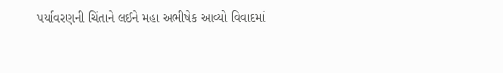પર્યાવરણની ચિંતાને લઈને મહા અભીષેક આવ્યો વિવાદમાં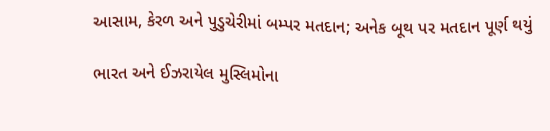આસામ, કેરળ અને પુડુચેરીમાં બમ્પર મતદાન; અનેક બૂથ પર મતદાન પૂર્ણ થયું

ભારત અને ઈઝરાયેલ મુસ્લિમોના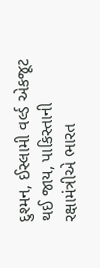દુશ્મન, ઈસ્લામી વર્લ્ડ એકજૂટ થઈ જાય, પાકિસ્તાની રક્ષામંત્રીએ ભારત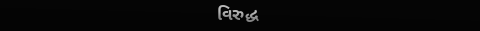વિરુદ્ધ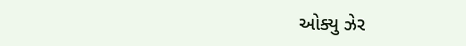ઓક્યુ ઝેર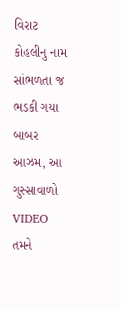વિરાટ કોહલીનુ નામ સાંભળતા જ ભડકી ગયા બાબર આઝમ, આ ગુસ્સાવાળો VIDEO તમને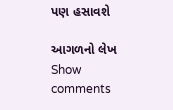પણ હસાવશે

આગળનો લેખ
Show comments